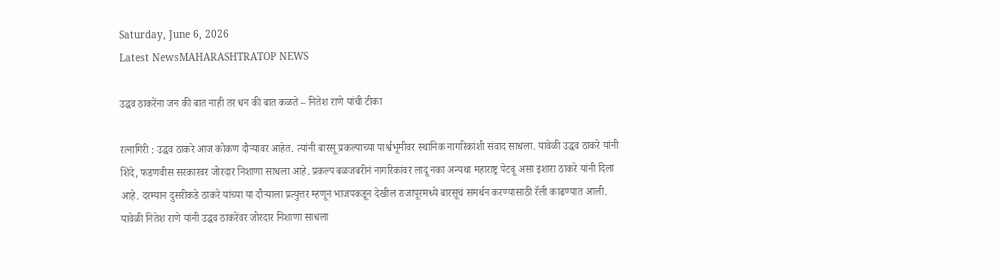Saturday, June 6, 2026
Latest NewsMAHARASHTRATOP NEWS

उद्धव ठाकरेंना जन की बात नाही तर धन की बात कळते – नितेश राणे यांची टीका

रत्नागिरी : उद्धव ठाकरे आज कोकण दौऱ्यावर आहेत. त्यांनी बारसू प्रकल्पाच्या पार्श्वभूमीवर स्थानिक नागरिकांशी संवाद साधला. यावेळी उद्धव ठाकरे यांनी शिंदे, फडणवीस सरकारवर जोरदार निशाणा साधला आहे. प्रकल्प बळजबरीनं नागरिकांवर लादू नका अन्यथा महाराष्ट्र पेटवू असा इशारा ठाकरे यांनी दिला आहे. दरम्यान दुसरीकडे ठाकरे यांच्या या दौऱ्याला प्रत्युत्तर म्हणून भाजपकडून देखील राजापूरमध्ये बारसूचं समर्थन करण्यासाठी रॅली काढण्यात आली. यावेळी नितेश राणे यांनी उद्धव ठाकरेंवर जोरदार निशाणा साधला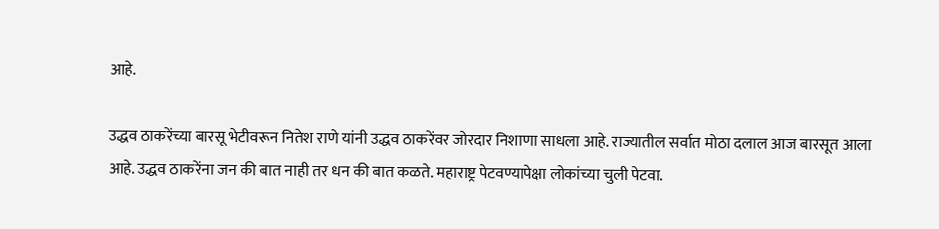आहे.

उद्धव ठाकरेंच्या बारसू भेटीवरून नितेश राणे यांनी उद्धव ठाकरेंवर जोरदार निशाणा साधला आहे. राज्यातील सर्वात मोठा दलाल आज बारसूत आला आहे. उद्धव ठाकरेंना जन की बात नाही तर धन की बात कळते. महाराष्ट्र पेटवण्यापेक्षा लोकांच्या चुली पेटवा.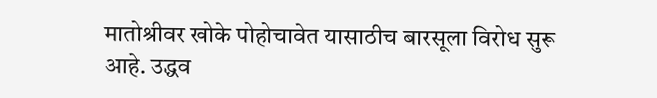मातोश्रीवर खोके पोहोचावेत यासाठीच बारसूला विरोध सुरू आहे. उद्धव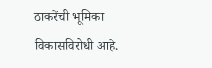ठाकरेंची भूमिका विकासविरोधी आहे.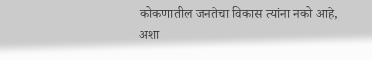कोकणातील जनतेचा विकास त्यांना नको आहे, अशा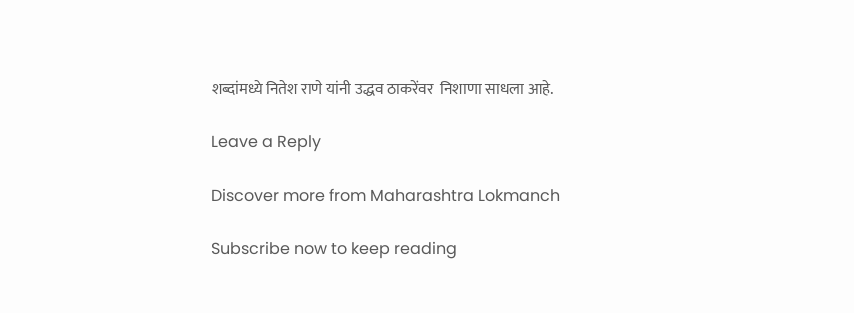शब्दांमध्ये नितेश राणे यांनी उद्धव ठाकरेंवर  निशाणा साधला आहे.

Leave a Reply

Discover more from Maharashtra Lokmanch

Subscribe now to keep reading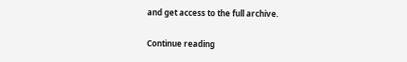and get access to the full archive.

Continue reading